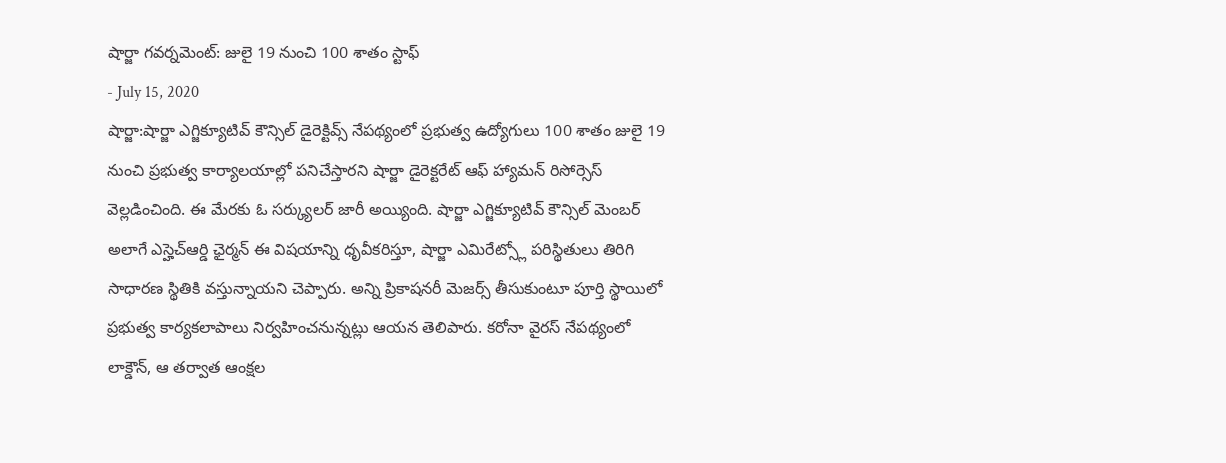షార్జా గవర్నమెంట్: జులై 19 నుంచి 100 శాతం స్టాఫ్
- July 15, 2020
షార్జా:షార్జా ఎగ్జిక్యూటివ్ కౌన్సిల్ డైరెక్టివ్స్ నేపథ్యంలో ప్రభుత్వ ఉద్యోగులు 100 శాతం జులై 19 నుంచి ప్రభుత్వ కార్యాలయాల్లో పనిచేస్తారని షార్జా డైరెక్టరేట్ ఆఫ్ హ్యామన్ రిసోర్సెస్ వెల్లడించింది. ఈ మేరకు ఓ సర్క్యులర్ జారీ అయ్యింది. షార్జా ఎగ్జిక్యూటివ్ కౌన్సిల్ మెంబర్ అలాగే ఎస్హెచ్ఆర్డి ఛైర్మన్ ఈ విషయాన్ని ధృవీకరిస్తూ, షార్జా ఎమిరేట్స్లో పరిస్థితులు తిరిగి సాధారణ స్థితికి వస్తున్నాయని చెప్పారు. అన్ని ప్రికాషనరీ మెజర్స్ తీసుకుంటూ పూర్తి స్థాయిలో ప్రభుత్వ కార్యకలాపాలు నిర్వహించనున్నట్లు ఆయన తెలిపారు. కరోనా వైరస్ నేపథ్యంలో లాక్డౌన్, ఆ తర్వాత ఆంక్షల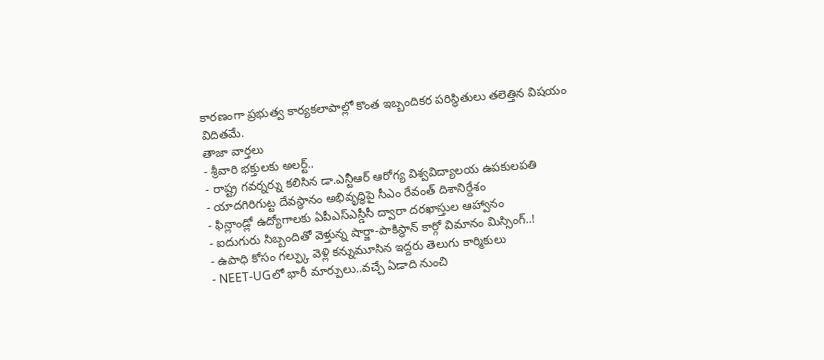కారణంగా ప్రభుత్వ కార్యకలాపాల్లో కొంత ఇబ్బందికర పరిస్థితులు తలెత్తిన విషయం విదితమే.
తాజా వార్తలు
- శ్రీవారి భక్తులకు అలర్ట్..
- రాష్ట్ర గవర్నర్ను కలిసిన డా.ఎన్టీఆర్ ఆరోగ్య విశ్వవిద్యాలయ ఉపకులపతి
- యాదగిరిగుట్ట దేవస్థానం అభివృద్ధిపై సీఎం రేవంత్ దిశానిర్దేశం
- ఫిన్లాండ్లో ఉద్యోగాలకు ఏపీఎస్ఎస్డీసీ ద్వారా దరఖాస్తుల ఆహ్వానం
- ఐదుగురు సిబ్బందితో వెళ్తున్న షార్జా-పాకిస్థాన్ కార్గో విమానం మిస్సింగ్..!
- ఉపాధి కోసం గల్ఫ్కు వెళ్లి కన్నుమూసిన ఇద్దరు తెలుగు కార్మికులు
- NEET-UGలో భారీ మార్పులు..వచ్చే ఏడాది నుంచి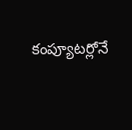కంప్యూటర్లోనే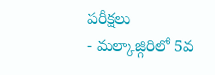పరీక్షలు
- మల్కాజ్గిరిలో 5వ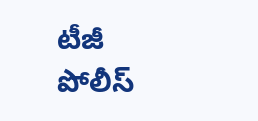టీజీ పోలీస్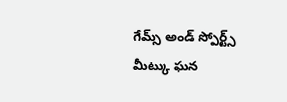గేమ్స్ అండ్ స్పోర్ట్స్ మీట్కు ఘన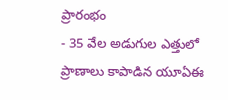ప్రారంభం
- 35 వేల అడుగుల ఎత్తులో ప్రాణాలు కాపాడిన యూఏఈ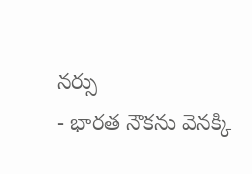నర్సు
- భారత నౌకను వెనక్కి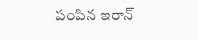పంపిన ఇరాన్